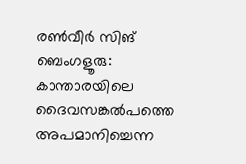രൺവീർ സിങ്
ബെംഗളൂരു: കാന്താരയിലെ ദൈവസങ്കൽപത്തെ അപമാനിച്ചെന്ന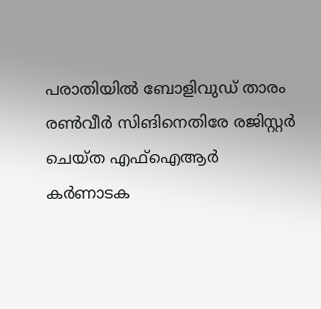പരാതിയിൽ ബോളിവുഡ് താരം രൺവീർ സിങിനെതിരേ രജിസ്റ്റർ ചെയ്ത എഫ്ഐആർ കർണാടക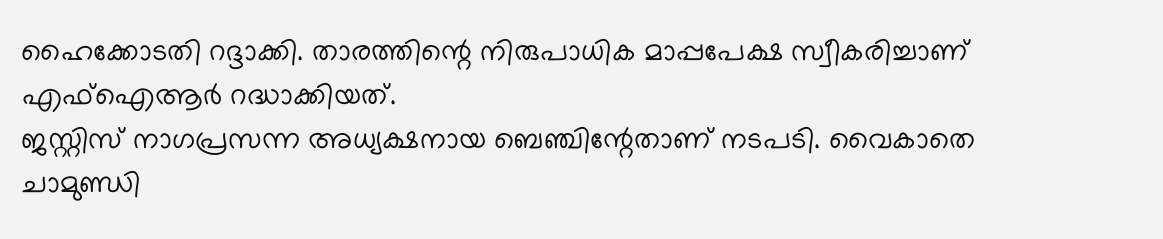ഹൈക്കോടതി റദ്ദാക്കി. താരത്തിന്റെ നിരുപാധിക മാപ്പപേക്ഷ സ്വീകരിച്ചാണ് എഫ്ഐആർ റദ്ധാക്കിയത്.
ജസ്റ്റിസ് നാഗപ്രസന്ന അധ്യക്ഷനായ ബെഞ്ചിന്റേതാണ് നടപടി. വൈകാതെ ചാമുണ്ഡി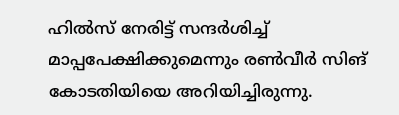ഹിൽസ് നേരിട്ട് സന്ദർശിച്ച് മാപ്പപേക്ഷിക്കുമെന്നും രൺവീർ സിങ് കോടതിയിയെ അറിയിച്ചിരുന്നു.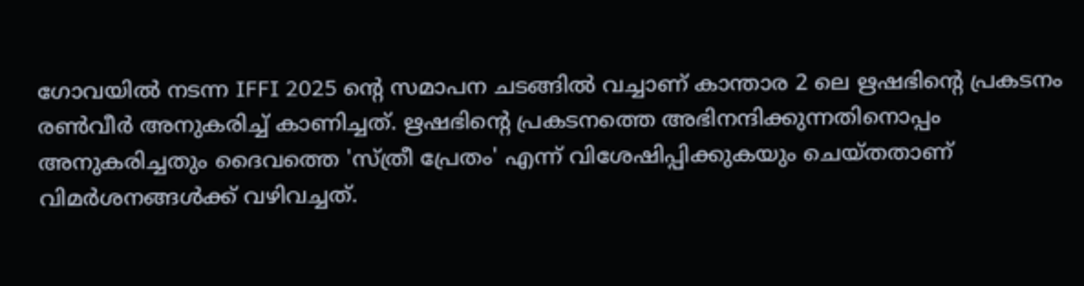ഗോവയിൽ നടന്ന IFFI 2025 ന്റെ സമാപന ചടങ്ങിൽ വച്ചാണ് കാന്താര 2 ലെ ഋഷഭിന്റെ പ്രകടനം രൺവീർ അനുകരിച്ച് കാണിച്ചത്. ഋഷഭിന്റെ പ്രകടനത്തെ അഭിനന്ദിക്കുന്നതിനൊപ്പം അനുകരിച്ചതും ദൈവത്തെ 'സ്ത്രീ പ്രേതം' എന്ന് വിശേഷിപ്പിക്കുകയും ചെയ്തതാണ് വിമർശനങ്ങൾക്ക് വഴിവച്ചത്.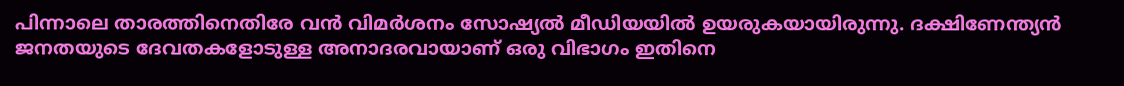പിന്നാലെ താരത്തിനെതിരേ വൻ വിമർശനം സോഷ്യൽ മീഡിയയിൽ ഉയരുകയായിരുന്നു. ദക്ഷിണേന്ത്യൻ ജനതയുടെ ദേവതകളോടുള്ള അനാദരവായാണ് ഒരു വിഭാഗം ഇതിനെ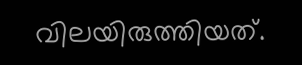വിലയിരുത്തിയത്.